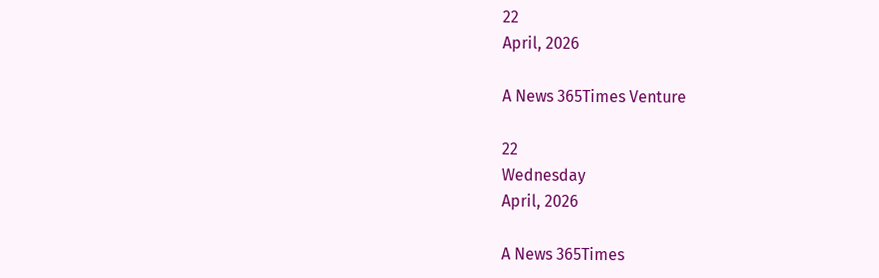22
April, 2026

A News 365Times Venture

22
Wednesday
April, 2026

A News 365Times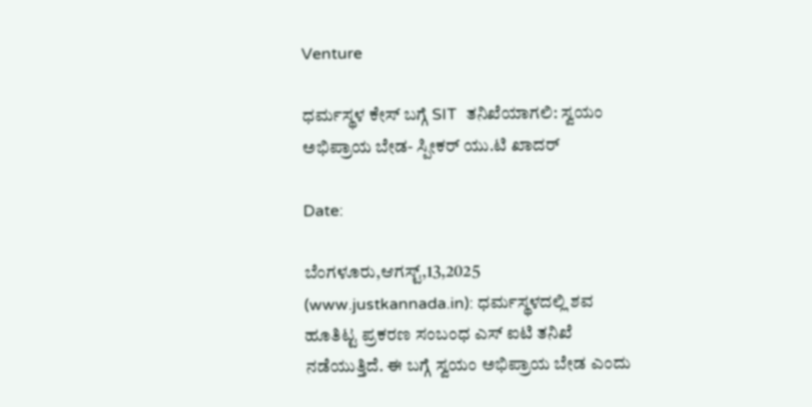Venture

ಧರ್ಮಸ್ಥಳ ಕೇಸ್ ಬಗ್ಗೆ SIT  ತನಿಖೆಯಾಗಲಿ: ಸ್ವಯಂ ಅಭಿಪ್ರಾಯ ಬೇಡ- ಸ್ಪೀಕರ್ ಯು.ಟಿ ಖಾದರ್

Date:

ಬೆಂಗಳೂರು,ಆಗಸ್ಟ್,13,2025 (www.justkannada.in): ಧರ್ಮಸ್ಥಳದಲ್ಲಿ ಶವ ಹೂತಿಟ್ಟ ಪ್ರಕರಣ ಸಂಬಂಧ ಎಸ್ ಐಟಿ ತನಿಖೆ ನಡೆಯುತ್ತಿದೆ. ಈ ಬಗ್ಗೆ ಸ್ವಯಂ ಅಭಿಪ್ರಾಯ ಬೇಡ ಎಂದು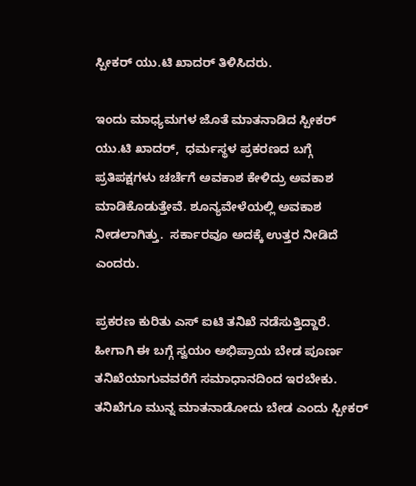ಸ್ಪೀಕರ್ ಯು.ಟಿ ಖಾದರ್ ತಿಳಿಸಿದರು.

ಇಂದು ಮಾಧ್ಯಮಗಳ ಜೊತೆ ಮಾತನಾಡಿದ ಸ್ಪೀಕರ್ ಯು.ಟಿ ಖಾದರ್,  ಧರ್ಮಸ್ಥಳ ಪ್ರಕರಣದ ಬಗ್ಗೆ ಪ್ರತಿಪಕ್ಷಗಳು ಚರ್ಚೆಗೆ ಅವಕಾಶ ಕೇಳಿದ್ರು ಅವಕಾಶ ಮಾಡಿಕೊಡುತ್ತೇವೆ. ಶೂನ್ಯವೇಳೆಯಲ್ಲಿ ಅವಕಾಶ ನೀಡಲಾಗಿತ್ತು.  ಸರ್ಕಾರವೂ ಅದಕ್ಕೆ ಉತ್ತರ ನೀಡಿದೆ ಎಂದರು.

ಪ್ರಕರಣ ಕುರಿತು ಎಸ್ ಐಟಿ ತನಿಖೆ ನಡೆಸುತ್ತಿದ್ದಾರೆ. ಹೀಗಾಗಿ ಈ ಬಗ್ಗೆ ಸ್ವಯಂ ಅಭಿಪ್ರಾಯ ಬೇಡ ಪೂರ್ಣ ತನಿಖೆಯಾಗುವವರೆಗೆ ಸಮಾಧಾನದಿಂದ ಇರಬೇಕು.  ತನಿಖೆಗೂ ಮುನ್ನ ಮಾತನಾಡೋದು ಬೇಡ ಎಂದು ಸ್ಪೀಕರ್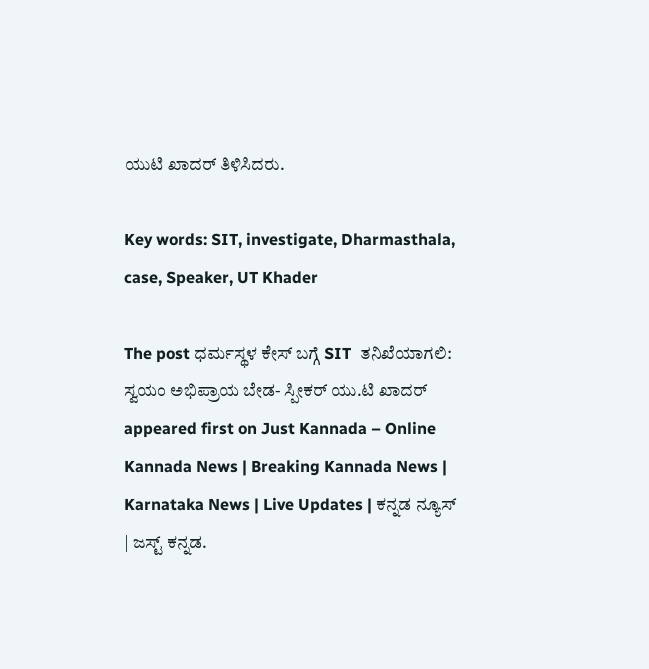ಯುಟಿ ಖಾದರ್ ತಿಳಿಸಿದರು.

Key words: SIT, investigate, Dharmasthala, case, Speaker, UT Khader

The post ಧರ್ಮಸ್ಥಳ ಕೇಸ್ ಬಗ್ಗೆ SIT  ತನಿಖೆಯಾಗಲಿ: ಸ್ವಯಂ ಅಭಿಪ್ರಾಯ ಬೇಡ- ಸ್ಪೀಕರ್ ಯು.ಟಿ ಖಾದರ್ appeared first on Just Kannada – Online Kannada News | Breaking Kannada News | Karnataka News | Live Updates | ಕನ್ನಡ ನ್ಯೂಸ್ | ಜಸ್ಟ್ ಕನ್ನಡ.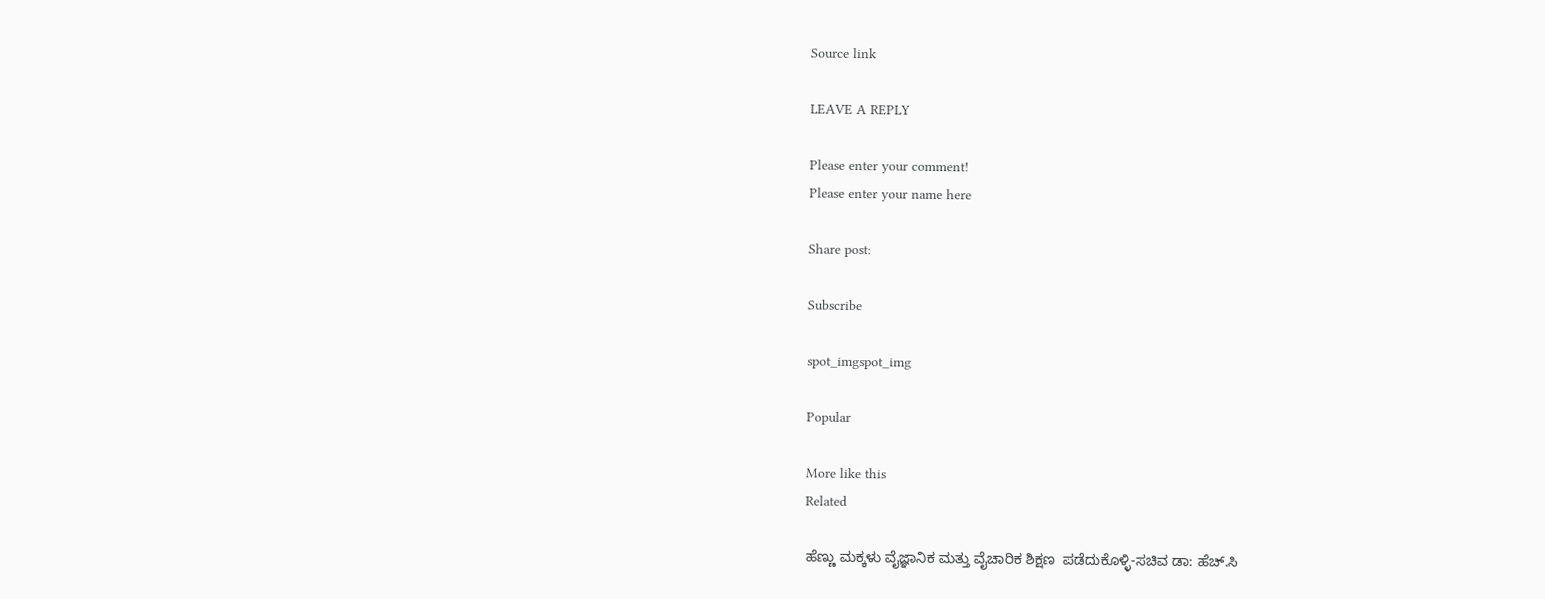Source link

LEAVE A REPLY

Please enter your comment!
Please enter your name here

Share post:

Subscribe

spot_imgspot_img

Popular

More like this
Related

ಹೆಣ್ಣು ಮಕ್ಕಳು ವೈಜ್ಞಾನಿಕ ಮತ್ತು ವೈಚಾರಿಕ ಶಿಕ್ಷಣ  ಪಡೆದುಕೊಳ್ಳಿ-ಸಚಿವ ಡಾ: ಹೆಚ್.ಸಿ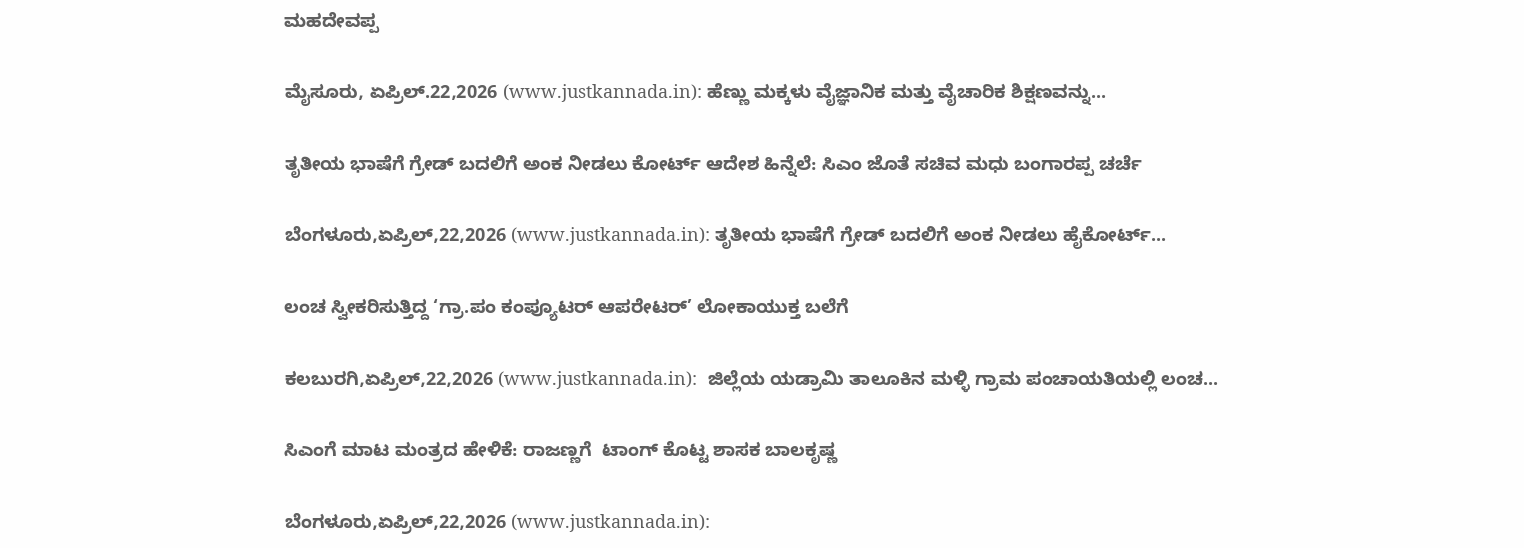ಮಹದೇವಪ್ಪ

ಮೈಸೂರು, ಏಪ್ರಿಲ್.22,2026 (www.justkannada.in): ಹೆಣ್ಣು ಮಕ್ಕಳು ವೈಜ್ಞಾನಿಕ ಮತ್ತು ವೈಚಾರಿಕ ಶಿಕ್ಷಣವನ್ನು...

ತೃತೀಯ ಭಾಷೆಗೆ ಗ್ರೇಡ್ ಬದಲಿಗೆ ಅಂಕ ನೀಡಲು ಕೋರ್ಟ್ ಆದೇಶ ಹಿನ್ನೆಲೆ: ಸಿಎಂ ಜೊತೆ ಸಚಿವ ಮಧು ಬಂಗಾರಪ್ಪ ಚರ್ಚೆ

ಬೆಂಗಳೂರು,ಏಪ್ರಿಲ್,22,2026 (www.justkannada.in): ತೃತೀಯ ಭಾಷೆಗೆ ಗ್ರೇಡ್ ಬದಲಿಗೆ ಅಂಕ ನೀಡಲು ಹೈಕೋರ್ಟ್...

ಲಂಚ ಸ್ವೀಕರಿಸುತ್ತಿದ್ದ ‘ಗ್ರಾ.ಪಂ ಕಂಪ್ಯೂಟರ್ ಆಪರೇಟರ್’ ಲೋಕಾಯುಕ್ತ ಬಲೆಗೆ

ಕಲಬುರಗಿ,ಏಪ್ರಿಲ್,22,2026 (www.justkannada.in):  ಜಿಲ್ಲೆಯ ಯಡ್ರಾಮಿ ತಾಲೂಕಿನ ಮಳ್ಳಿ ಗ್ರಾಮ ಪಂಚಾಯತಿಯಲ್ಲಿ ಲಂಚ...

ಸಿಎಂಗೆ ಮಾಟ ಮಂತ್ರದ ಹೇಳಿಕೆ: ರಾಜಣ್ಣಗೆ  ಟಾಂಗ್ ಕೊಟ್ಟ ಶಾಸಕ ಬಾಲಕೃಷ್ಣ

ಬೆಂಗಳೂರು,ಏಪ್ರಿಲ್,22,2026 (www.justkannada.in):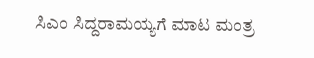ಸಿಎಂ ಸಿದ್ದರಾಮಯ್ಯಗೆ ಮಾಟ ಮಂತ್ರ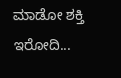ಮಾಡೋ ಶಕ್ತಿ ಇರೋದಿ...